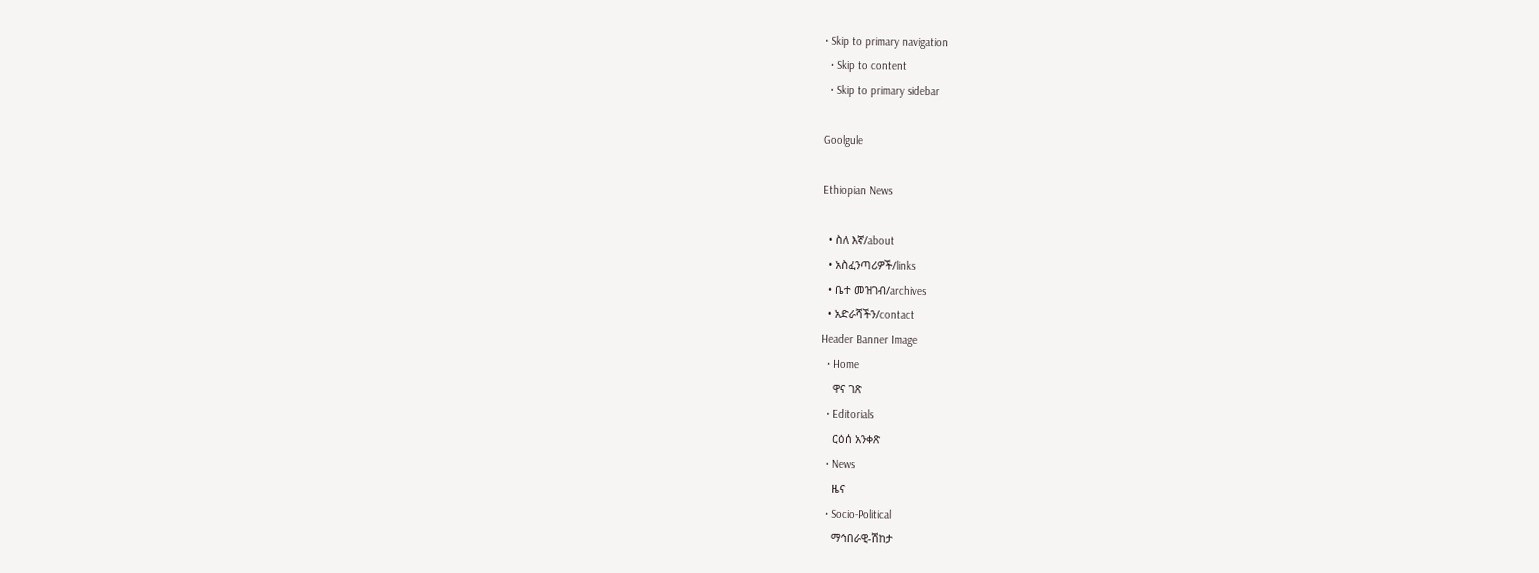• Skip to primary navigation
  • Skip to content
  • Skip to primary sidebar

Goolgule

Ethiopian News

  • ስለ እኛ/about
  • አስፈንጣሪዎች/links
  • ቤተ መዝገብ/archives
  • አድራሻችን/contact
Header Banner Image
  • Home
    ዋና ገጽ
  • Editorials
    ርዕሰ አንቀጽ
  • News
    ዜና
  • Socio-Political
    ማኅበራዊ-ሽከታ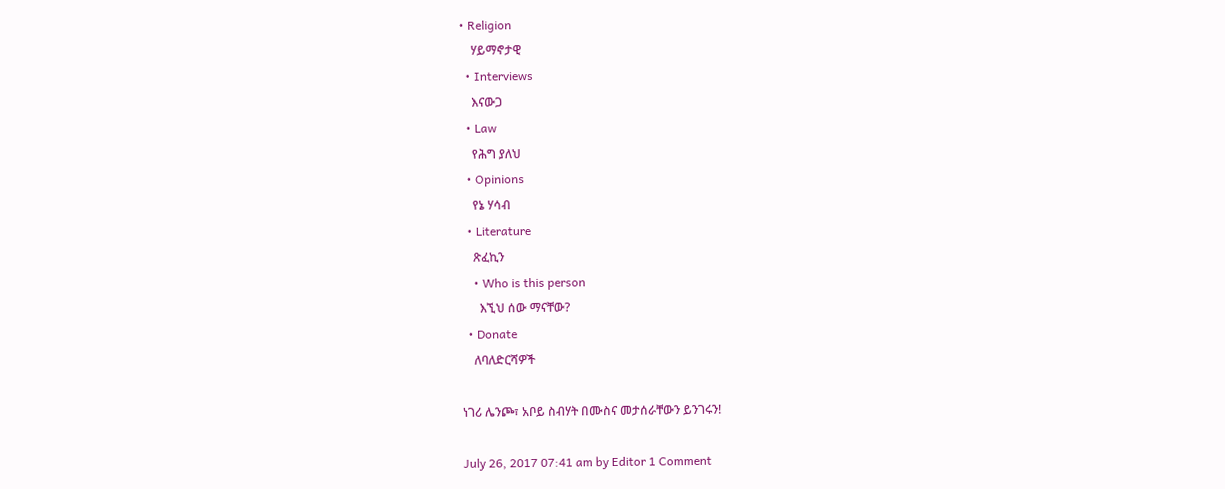• Religion
    ሃይማኖታዊ
  • Interviews
    እናውጋ
  • Law
    የሕግ ያለህ
  • Opinions
    የኔ ሃሳብ
  • Literature
    ጽፈኪን
    • Who is this person
      እኚህ ሰው ማናቸው?
  • Donate
    ለባለድርሻዎች

ነገሪ ሌንጮ፣ አቦይ ስብሃት በሙስና መታሰራቸውን ይንገሩን!

July 26, 2017 07:41 am by Editor 1 Comment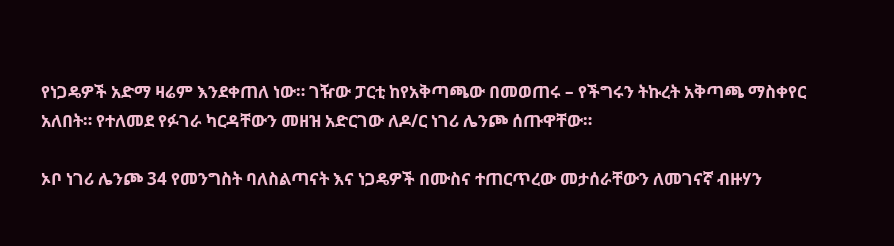የነጋዴዎች አድማ ዛሬም እንደቀጠለ ነው። ገዥው ፓርቲ ከየአቅጣጫው በመወጠሩ – የችግሩን ትኩረት አቅጣጫ ማስቀየር አለበት። የተለመደ የፉገራ ካርዳቸውን መዘዝ አድርገው ለዶ/ር ነገሪ ሌንጮ ሰጡዋቸው።

ኦቦ ነገሪ ሌንጮ 34 የመንግስት ባለስልጣናት እና ነጋዴዎች በሙስና ተጠርጥረው መታሰራቸውን ለመገናኛ ብዙሃን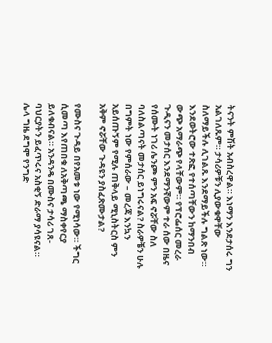ትናንት ምሽት አብስረዋል። እነማን እንደታሰሩ ግን አልገለጹም። ታሳሪዎቹን ሊያውቁዋቸው ስለማይችሉ ሊገልጹ እንደማይችሉ ግልጽ ነው። እንደወትሮው ተጽፎ የተሰጣቸውን ከማንበብ ውጭ አማራጭ የላቸውም። የፕሮፌሰር መረራ ጉዲናን መታሰር እንደማንኛውም ተራ ሰው በዜና የሰሙት ነገሪ ሌንጮ ምን አፍ ኖሯቸው ስለ ባለስልጣናት መታሰር ይነግሩናል? ስራዎቼን ሁሉ በግምት ነው የምሰራው – መረጃ እንኳን አይሰጡኝም የሚሉ ጠቅላይ ሚኒስትርስ ምን አቅም ኖሯቸው ጉዳዩን ያስፈጽሙታል?

የሙስና ጉዳይ በየአመቱ ነው የሚነሳው። ችግር ሲመጣ እየጠበቁ ለአቅጣጫ ማስቀየርያ ይለቁብናል። አንዳንዴ በሙስና ታሳሪ ገጸ-ባህርያትን ይፈጥሩና አስቂኝ ድራማ ያሳዩናል። ሌላ ግዜ ደግሞ የንግድ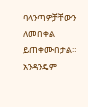ባላንጣዎቻቸውን ለመበቀል ይጠቀሙበታል። አንዳንዴም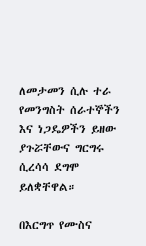ለመታመን ሲሉ ተራ የመንግስት ሰራተኞችን እና ነጋዴዎችን ይዘው ያጉሯቸውና ግርግሩ ሲረሳሳ ደግሞ ይለቋቸዋል።

በእርግጥ የሙስና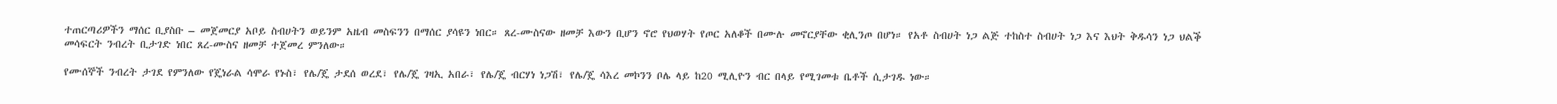ተጠርጣሪዎችን ማሰር ቢያስቡ – መጀመርያ አቦይ ስብሀትን ወይንም አዜብ መስፍንን በማሰር ያሳዩን ነበር። ጸረ-ሙስናው ዘመቻ እውን ቢሆን ኖሮ የህወሃት የጦር አለቆች በሙሉ መኖርያቸው ቂሊንጦ በሆነ። የአቶ ስብሀት ነጋ ልጅ ተከስተ ስብሀት ነጋ እና እህት ቅዱሳን ነጋ ህልቕ መሳፍርት ንብረት ቢታገድ ነበር ጸረ-ሙስና ዘመቻ ተጀመረ ምንለው።

የሙሰኞች ንብረት ታገደ የምንለው የጄነራል ሳሞራ የኑስ፣ የሌ/ጄ ታደሰ ወረደ፣ የሌ/ጄ ገዛኢ አበራ፣ የሌ/ጄ ብርሃነ ነጋሽ፣ የሌ/ጄ ሳእረ መኮንን ቦሌ ላይ ከ20 ሚሊዮን ብር በላይ የሚገመቱ ቤቶች ሲታገዱ ነው።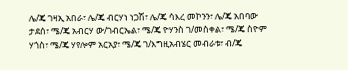ሌ/ጄ ገዛኢ አበራ፣ ሌ/ጄ ብርሃነ ነጋሽ፣ ሌ/ጄ ሳእረ መኮንን፣ ሌ/ጄ አበባው ታደሰ፣ ሜ/ጄ አብርሃ ው/ገብርኤል፣ ሜ/ጄ ዮሃንስ ገ/መስቀል፣ ሜ/ጄ ስዮም ሃጎስ፣ ሜ/ጄ ሃየሎም አርአያ፣ ሜ/ጄ ገ/እግዚአብሄር መብራቱ፣ ብ/ጄ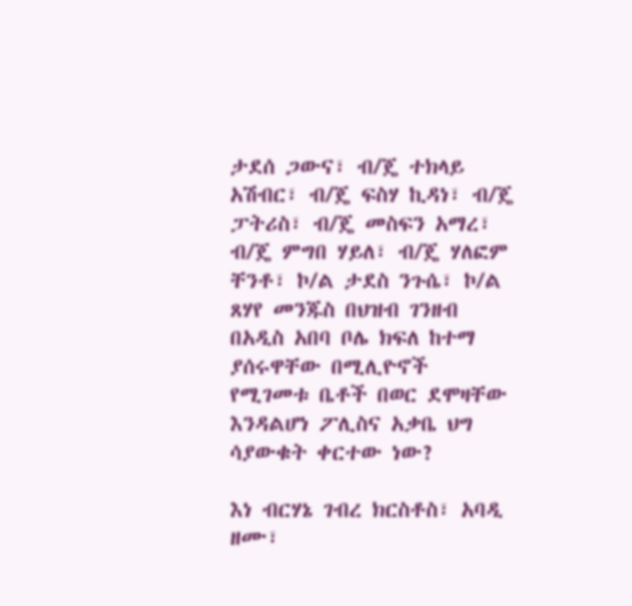ታደሰ ጋውና፣ ብ/ጄ ተክላይ አሽብር፣ ብ/ጄ ፍስሃ ኪዳነ፣ ብ/ጄ ፓትሪስ፣ ብ/ጄ መስፍን አማረ፣ ብ/ጄ ምግበ ሃይለ፣ ብ/ጄ ሃለፎም ቸንቶ፣ ኮ/ል ታደስ ንጉሴ፣ ኮ/ል ጸሃየ መንጁስ በህዝብ ገንዘብ በአዲስ አበባ ቦሌ ክፍለ ከተማ ያሰሩዋቸው በሚሊዮኖች የሚገመቱ ቤቶች በወር ደሞዛቸው እንዳልሆነ ፖሊስና አቃቤ ህግ ሳያውቁት ቀርተው ነው?

እነ ብርሃኔ ገብረ ክርስቶስ፣ አባዲ ዘሙ፣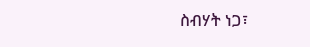ስብሃት ነጋ፣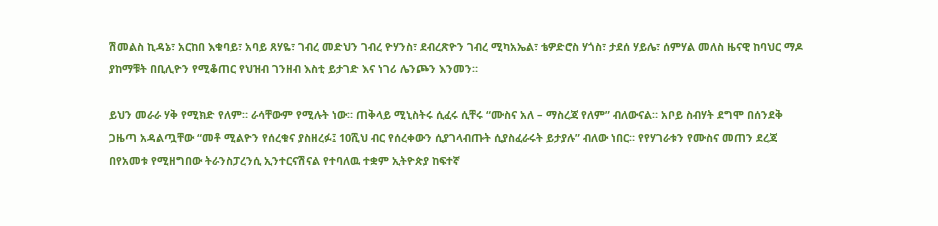ሽመልስ ኪዳኔ፣ አርከበ እቁባይ፣ አባይ ጸሃዬ፣ ገብረ መድህን ገብረ ዮሃንስ፣ ደብረጽዮን ገብረ ሚካአኤል፣ ቴዎድሮስ ሃጎስ፣ ታደሰ ሃይሌ፣ ሰምሃል መለስ ዜናዊ ከባህር ማዶ ያከማቹት በቢሊዮን የሚቆጠር የህዝብ ገንዘብ እስቲ ይታገድ እና ነገሪ ሌንጮን እንመን።

ይህን መራራ ሃቅ የሚክድ የለም። ራሳቸውም የሚሉት ነው። ጠቅላይ ሚኒስትሩ ሲፈሩ ሲቸሩ “ሙስና አለ – ማስረጃ የለም” ብለውናል። አቦይ ስብሃት ደግሞ በሰንደቅ ጋዜጣ አዳልጧቸው “መቶ ሚልዮን የሰረቁና ያስዘረፉ፤ 10ሺህ ብር የሰረቀውን ሲያገላብጡት ሲያስፈራሩት ይታያሉ” ብለው ነበር። የየሃገራቱን የሙስና መጠን ደረጃ በየአመቱ የሚዘግበው ትራንስፓረንሲ ኢንተርናሽናል የተባለዉ ተቋም ኢትዮጵያ ከፍተኛ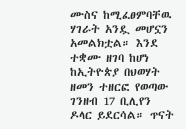ሙስና ከሚፈፀምባቸዉ ሃገራት አንዷ መሆኗን አመልክቷል። እንደ ተቋሙ ዘገባ ከሆነ ከኢትዮጵያ በህወሃት ዘመን ተዘርፎ የወጣው ገንዘብ 17 ቢሊየን ዶላር ይደርሳል። ጥናት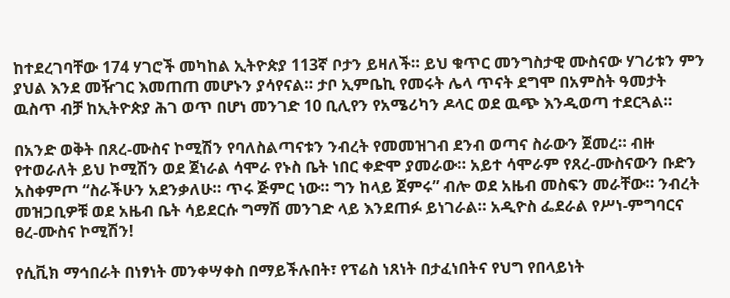ከተደረገባቸው 174 ሃገሮች መካከል ኢትዮጵያ 113ኛ ቦታን ይዛለች። ይህ ቁጥር መንግስታዊ ሙስናው ሃገሪቱን ምን ያህል እንደ መዥገር እመጠጠ መሆኑን ያሳየናል። ታቦ ኢምቤኪ የመሩት ሌላ ጥናት ደግሞ በአምስት ዓመታት ዉስጥ ብቻ ከኢትዮጵያ ሕገ ወጥ በሆነ መንገድ 10 ቢሊየን የአሜሪካን ዶላር ወደ ዉጭ እንዲወጣ ተደርጓል።

በአንድ ወቅት በጸረ-ሙስና ኮሚሽን የባለስልጣናቱን ንብረት የመመዝገብ ደንብ ወጣና ስራውን ጀመረ። ብዙ የተወራለት ይህ ኮሚሽን ወደ ጀነራል ሳሞራ የኑስ ቤት ነበር ቀድሞ ያመራው። አይተ ሳሞራም የጸረ-ሙስናውን ቡድን አስቀምጦ “ስራችሁን አደንቃለሁ። ጥሩ ጅምር ነው። ግን ከላይ ጀምሩ” ብሎ ወደ አዜብ መስፍን መራቸው። ንብረት መዝጋቢዎቹ ወደ አዜብ ቤት ሳይደርሱ ግማሽ መንገድ ላይ እንደጠፉ ይነገራል። አዲዮስ ፌደራል የሥነ-ምግባርና ፀረ-ሙስና ኮሚሽን!

የሲቪክ ማኅበራት በነፃነት መንቀሣቀስ በማይችሉበት፣ የፕሬስ ነጸነት በታፈነበትና የህግ የበላይነት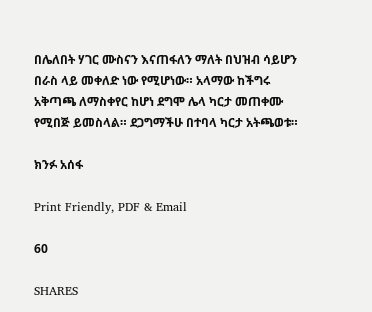በሌለበት ሃገር ሙስናን እናጠፋለን ማለት በህዝብ ሳይሆን በራስ ላይ መቀለድ ነው የሚሆነው። አላማው ከችግሩ አቅጣጫ ለማስቀየር ከሆነ ደግሞ ሌላ ካርታ መጠቀሙ የሚበጅ ይመስላል። ደጋግማችሁ በተባላ ካርታ አትጫወቱ።

ክንፉ አሰፋ

Print Friendly, PDF & Email

60

SHARES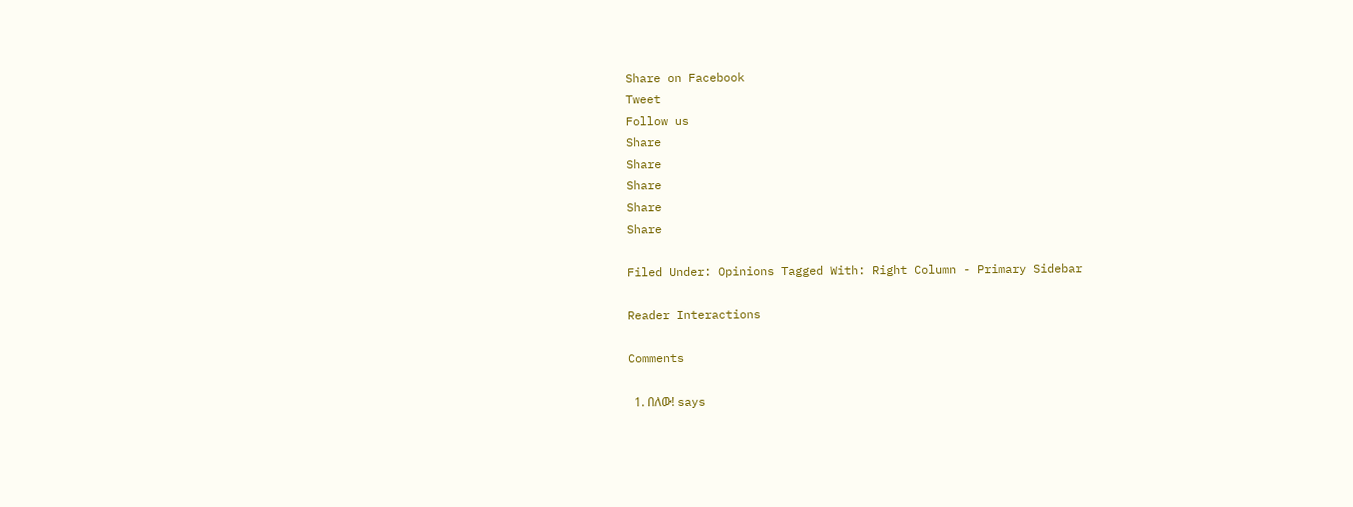Share on Facebook
Tweet
Follow us
Share
Share
Share
Share
Share

Filed Under: Opinions Tagged With: Right Column - Primary Sidebar

Reader Interactions

Comments

  1. በለው! says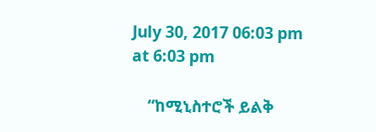July 30, 2017 06:03 pm at 6:03 pm

    “ከሚኒስተሮች ይልቅ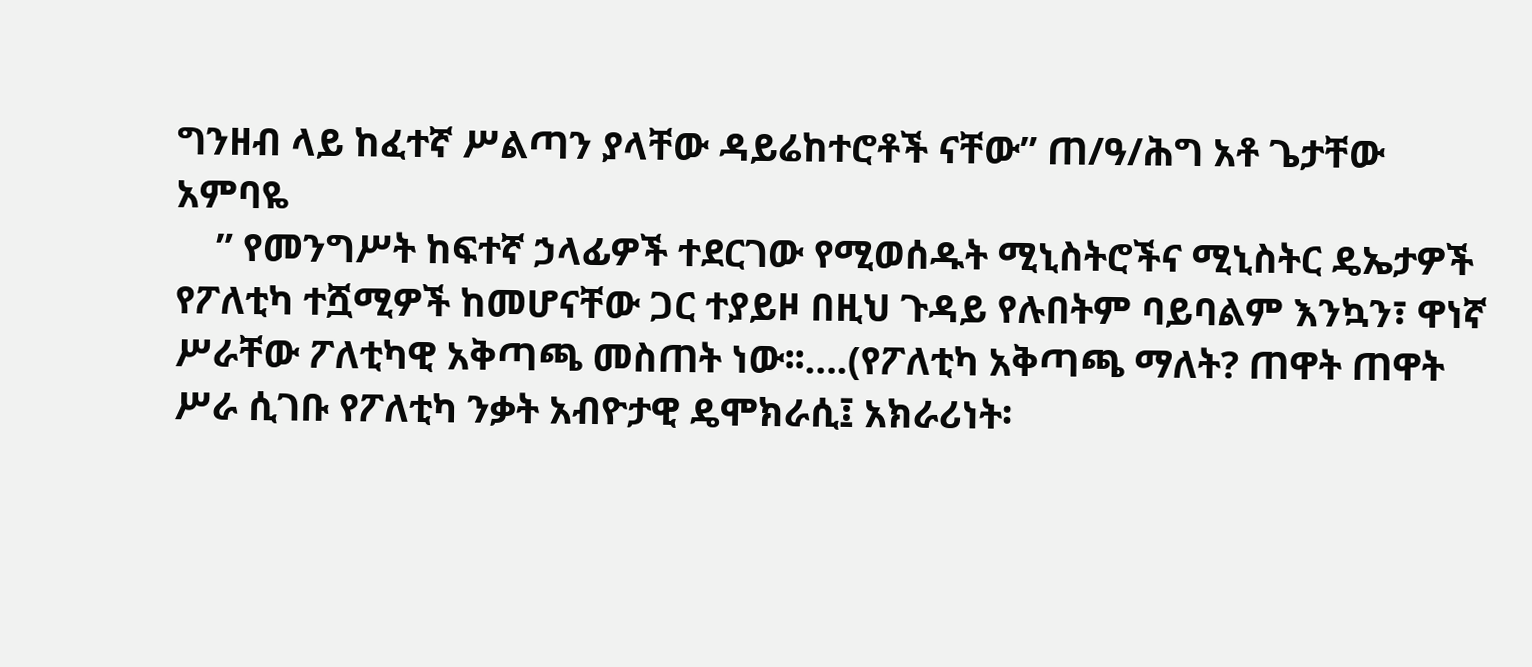ግንዘብ ላይ ከፈተኛ ሥልጣን ያላቸው ዳይሬከተሮቶች ናቸው” ጠ/ዓ/ሕግ አቶ ጌታቸው አምባዬ
    ” የመንግሥት ከፍተኛ ኃላፊዎች ተደርገው የሚወሰዱት ሚኒስትሮችና ሚኒስትር ዴኤታዎች የፖለቲካ ተሿሚዎች ከመሆናቸው ጋር ተያይዞ በዚህ ጉዳይ የሉበትም ባይባልም እንኳን፣ ዋነኛ ሥራቸው ፖለቲካዊ አቅጣጫ መስጠት ነው፡፡….(የፖለቲካ አቅጣጫ ማለት? ጠዋት ጠዋት ሥራ ሲገቡ የፖለቲካ ንቃት አብዮታዊ ዴሞክራሲ፤ አክራሪነት፡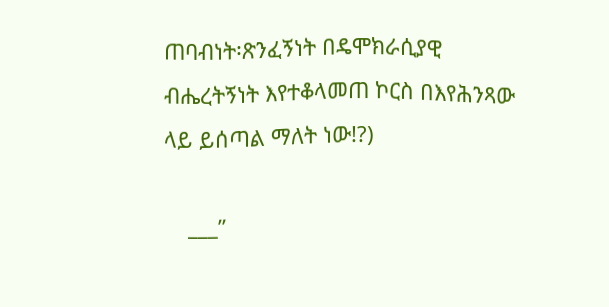ጠባብነት፡ጽንፈኝነት በዴሞክራሲያዊ ብሔረትኝነት እየተቆላመጠ ኮርስ በእየሕንጻው ላይ ይሰጣል ማለት ነው!?)

    ___”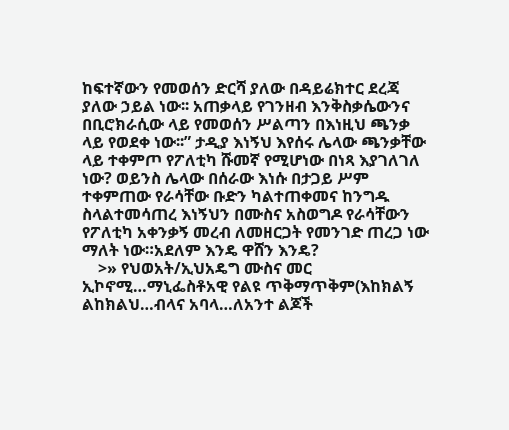ከፍተኛውን የመወሰን ድርሻ ያለው በዳይሬክተር ደረጃ ያለው ኃይል ነው፡፡ አጠቃላይ የገንዘብ እንቅስቃሴውንና በቢሮክራሲው ላይ የመወሰን ሥልጣን በእነዚህ ጫንቃ ላይ የወደቀ ነው፡፡” ታዲያ እነኝህ እየሰሩ ሌላው ጫንቃቸው ላይ ተቀምጦ የፖለቲካ ሹመኛ የሚሆነው በነጻ እያገለገለ ነው? ወይንስ ሌላው በሰራው እነሱ በታጋይ ሥም ተቀምጠው የራሳቸው ቡድን ካልተጠቀመና ከንግዱ ስላልተመሳጠረ እነኝህን በሙስና አስወግዶ የራሳቸውን የፖለቲካ አቀንቃኝ መረብ ለመዘርጋት የመንገድ ጠረጋ ነው ማለት ነው።አደለም እንዴ ዋሸን እንዴ?
    >» የህወአት/ኢህአዴግ ሙስና መር ኢኮኖሚ…ማኒፌስቶአዊ የልዩ ጥቅማጥቅም(እከክልኝ ልከክልህ…ብላና አባላ…ለአንተ ልጆች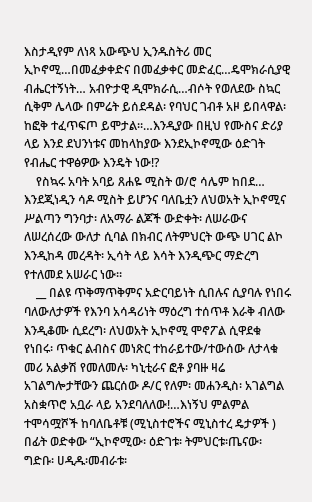እስታዲየም ለነጻ አውጭህ ኢንዱስትሪ መር ኢኮኖሚ…በመፈቃቀድና በመፈቃቀር መድፈር…ዴሞክራሲያዊ ብሔርተኝነት… አብዮታዊ ዲሞክራሲ…ብሶት የወለደው ስኳር ሲቅም ሌላው በምሬት ይሰደዳል፡ የባህር ገብቶ አዞ ይበላዋል፡ ከፎቅ ተፈጥፍጦ ይሞታል።…እንዲያው በዚህ የሙስና ድሪያ ላይ እንደ ደህንነቱና መከላከያው እንደኢኮኖሚው ዕድገት የብሔር ተዋፅዎው እንዴት ነው!?
    የስኳሩ አባት አባይ ጸሐዬ ሚስት ወ/ሮ ሳሌም ከበደ… እንደጂነዲን ሳዶ ሚስት ይሆንና ባለቤቷን ለህወአት ኢኮኖሚና ሥልጣን ግንባታ፡ ለአማራ ልጆች ውድቀት፡ ለሠራውና ለሠረሰረው ውለታ ሲባል በክብር ለትምህርት ውጭ ሀገር ልኮ እንዲከዳ መረዳት፡ ኢሳት ላይ እሳት እንዲጭር ማድረግ የተለመደ አሠራር ነው።
    __ በልዩ ጥቅማጥቅምና አድርባይነት ሲበሉና ሲያባሉ የነበሩ ባለውለታዎች የእንባ አሳዳሪነት ማዕረግ ተሰጥቶ እራቅ ብለው እንዲቆሙ ሲደረግ፡ ለህወአት ኢኮኖሚ ሞኖፖል ሲዋደቁ የነበሩ፡ ጥቁር ልብስና መነጽር ተከራይተው/ተውሰው ለታላቁ መሪ አልቃሽ የመለመሉ፡ ካኒቲራና ፎቶ ያባዙ ዛሬ አገልግሎታቸውን ጨርሰው ዶ/ር የለም፡ መሐንዲስ፡ አገልግል አስቋጥሮ አቧራ ላይ አንደባለለው!…እነኝህ ምልምል ተሞሳሟሾች ከባለቤቶቹ (ሚኒስተሮችና ሚኒስተረ ዴታዎች ) በፊት ወድቀው “ኢኮኖሚው፡ ዕድገቱ፡ ትምህርቱ፡ጤናው፡ ግድቡ፡ ሀዲዱ፡መብራቱ፡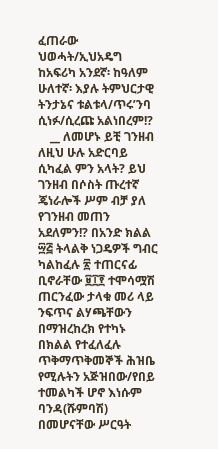ፈጠራው ህወሓት/ኢህአዴግ ከአፍሪካ አንደኛ፡ ከዓለም ሁለተኛ፡ እያሉ ትምህርታዊ ትንታኔና ቱልቱላ/ጥሩ’ንባ ሲነፉ/ሲረጩ አልነበረም!?
    __ ለመሆኑ ይቺ ገንዘብ ለዚህ ሁሉ አድርባይ ሲካፈል ምን አላት? ይህ ገንዘብ በሶስት ጡረተኛ ጄነራሎች ሥም ብቻ ያለ የገንዘብ መጠን አደለምን!? በአንድ ክልል ፵፭ ትላልቅ ነጋዴዎች ግብር ካልከፈሉ ፳ ተጠርናፊ ቢኖራቸው ፱፲፻ ተሞሳሟሽ ጠርንፈው ታላቁ መሪ ላይ ንፍጥና ልሃጫቸውን በማዝረከረክ የተካኑ በክልል የተፈለፈሉ ጥቅማጥቅመኞች ሕዝቤ የሚሉትን አጅዝበው/የበይ ተመልካች ሆኖ እነሱም ባንዳ(ሹምባሽ) በመሆናቸው ሥርዓት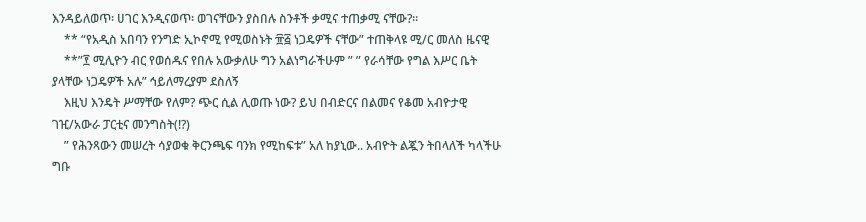እንዳይለወጥ፡ ሀገር እንዲናወጥ፡ ወገናቸውን ያስበሉ ስንቶች ቃሚና ተጠቃሚ ናቸው?።
    ** “የአዲስ አበባን የንግድ ኢኮኖሚ የሚወስኑት ፹፭ ነጋዴዎች ናቸው” ተጠቅላዩ ሚ/ር መለስ ዜናዊ
    **”፻ ሚሊዮን ብር የወሰዱና የበሉ አውቃለሁ ግን አልነግራችሁም ” ” የራሳቸው የግል እሥር ቤት ያላቸው ነጋዴዎች አሉ” ኅይለማረያም ደስለኝ
    እዚህ እንዴት ሥማቸው የለም? ጭር ሲል ሊወጡ ነው? ይህ በብድርና በልመና የቆመ አብዮታዊ ገዢ/አውራ ፓርቲና መንግስት(!?)
    ” የሕንጻውን መሠረት ሳያወቁ ቅርንጫፍ ባንክ የሚከፍቱ” አለ ከያኒው.. አብዮት ልጇን ትበላለች ካላችሁ ግቡ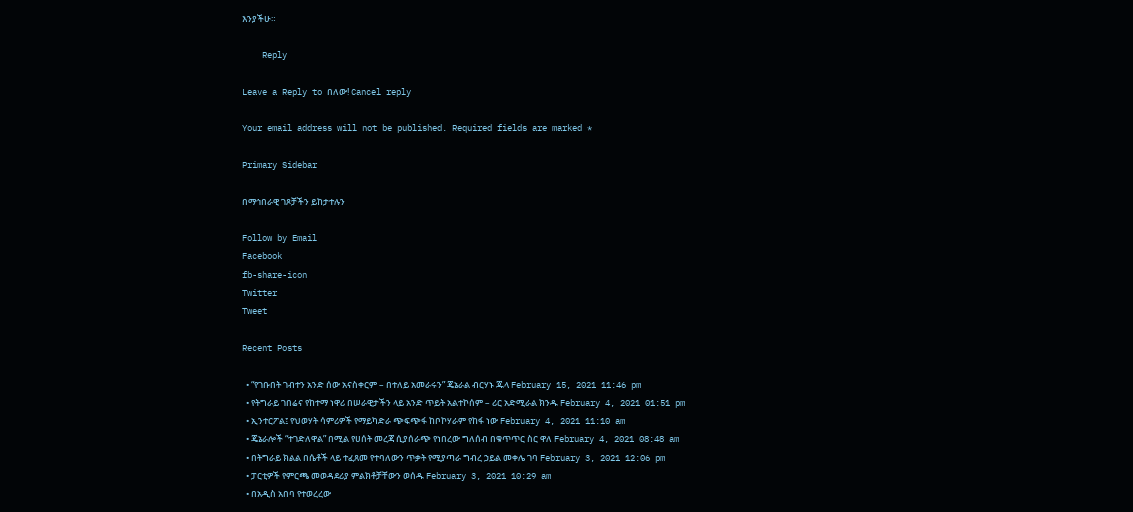እንያችሁ።

    Reply

Leave a Reply to በለው! Cancel reply

Your email address will not be published. Required fields are marked *

Primary Sidebar

በማኅበራዊ ገጾቻችን ይከታተሉን

Follow by Email
Facebook
fb-share-icon
Twitter
Tweet

Recent Posts

  • “የገቡበት ገብተን አንድ ሰው አናስቀርም – በተለይ አመራሩን” ጄኔራል ብርሃኑ ጁላ February 15, 2021 11:46 pm
  • የትግራይ ገበሬና የከተማ ነዋሪ በሠራዊታችን ላይ አንድ ጥይት አልተኮሰም – ሪር አድሚራል ክንዱ February 4, 2021 01:51 pm
  • ኢንተርፖል፤ የህወሃት ሳምሪዎች የማይካድራ ጭፍጭፋ ከቦኮሃራም የከፋ ነው February 4, 2021 11:10 am
  • ጄኔራሎች “ተገድለዋል” በሚል የሀሰት መረጃ ሲያሰራጭ የነበረው ግለሰብ በቁጥጥር ስር ዋለ February 4, 2021 08:48 am
  • በትግራይ ክልል በሴቶች ላይ ተፈጸመ የተባለውን ጥቃት የሚያጣራ ግብረ ኃይል መቀሌ ገባ February 3, 2021 12:06 pm
  • ፓርቲዎች የምርጫ መወዳደሪያ ምልክቶቻቸውን ወሰዱ February 3, 2021 10:29 am
  • በአዲስ አበባ የተወረረው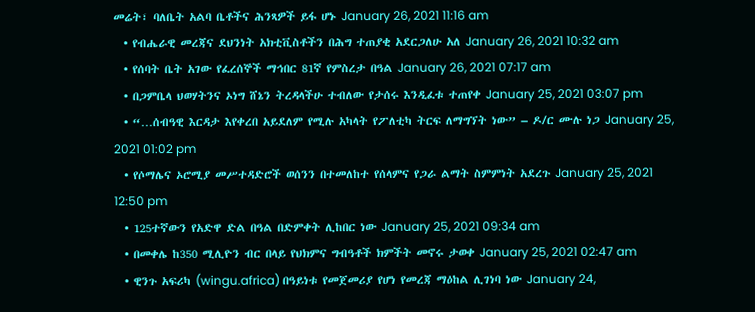መሬት፣ ባለቤት አልባ ቤቶችና ሕንጻዎች ይፋ ሆኑ January 26, 2021 11:16 am
  • የብሔራዊ መረጃና ደህንነት አክቲቪስቶችን በሕግ ተጠያቂ አደርጋለሁ አለ January 26, 2021 10:32 am
  • የሰባት ቤት አገው የፈረሰኞች ማኅበር 81ኛ የምስረታ በዓል January 26, 2021 07:17 am
  • በጋምቤላ ህወሃትንና ኦነግ ሸኔን ትረዳላችሁ ተብለው የታሰሩ እንዲፈቱ ተጠየቀ January 25, 2021 03:07 pm
  • “…ሰብዓዊ እርዳታ እየቀረበ አይደለም የሚሉ አካላት የፖለቲካ ትርፍ ለማግኘት ነው” – ዶ/ር ሙሉ ነጋ January 25, 2021 01:02 pm
  • የሶማሌና ኦሮሚያ መሥተዳድሮች ወሰንን በተመለከተ የሰላምና የጋራ ልማት ስምምነት አደረጉ January 25, 2021 12:50 pm
  • 125ተኛውን የአድዋ ድል በዓል በድምቀት ሊከበር ነው January 25, 2021 09:34 am
  • በመቀሌ ከ350 ሚሊዮን ብር በላይ የህክምና ግብዓቶች ክምችት መኖሩ ታወቀ January 25, 2021 02:47 am
  • ዊንጉ አፍሪካ (wingu.africa) በዓይነቱ የመጀመሪያ የሆነ የመረጃ ማዕከል ሊገነባ ነው January 24,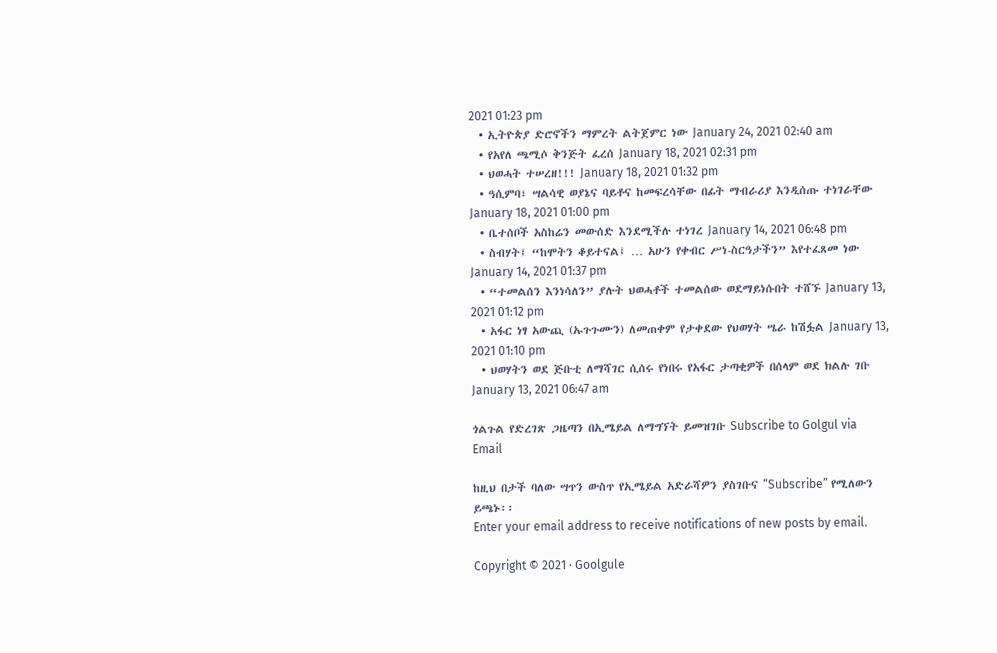2021 01:23 pm
  • ኢትዮጵያ ድሮኖችን ማምረት ልትጀምር ነው January 24, 2021 02:40 am
  • የአየለ ጫሚሶ ቅንጅት ፈረሰ January 18, 2021 02:31 pm
  • ህወሓት ተሠረዘ!!! January 18, 2021 01:32 pm
  • ዓሲምባ፣ ሣልሳዊ ወያኔና ባይቶና ከመፍረሳቸው በፊት ማብራሪያ እንዲሰጡ ተነገራቸው January 18, 2021 01:00 pm
  • ቤተሰቦች አስከሬን መውሰድ እንደሚችሉ ተነገረ January 14, 2021 06:48 pm
  • ስብሃት፤ “ከሞትን ቆይተናል፤ … አሁን የቀብር ሥነ-ስርዓታችን” እየተፈጸመ ነው January 14, 2021 01:37 pm
  • “ተመልሰን እንነሳለን” ያሉት ህወሓቶች ተመልሰው ወደማይነሱበት ተሸኙ January 13, 2021 01:12 pm
  • አፋር ነፃ አውጪ (ኡጉጉሙን) ለመጠቀም የታቀደው የህወሃት ሤራ ከሽፏል January 13, 2021 01:10 pm
  • ህወሃትን ወደ ጅቡቲ ለማሻገር ሲሰሩ የነበሩ የአፋር ታጣቂዎች በሰላም ወደ ክልሉ ገቡ January 13, 2021 06:47 am

ጎልጉል የድረገጽ ጋዜጣን በኢሜይል ለማግኘት ይመዝገቡ Subscribe to Golgul via Email

ከዚህ በታች ባለው ሣጥን ውስጥ የኢሜይል አድራሻዎን ያስገቡና “Subscribe” የሚለውን ይጫኑ፡፡
Enter your email address to receive notifications of new posts by email.

Copyright © 2021 · Goolgule